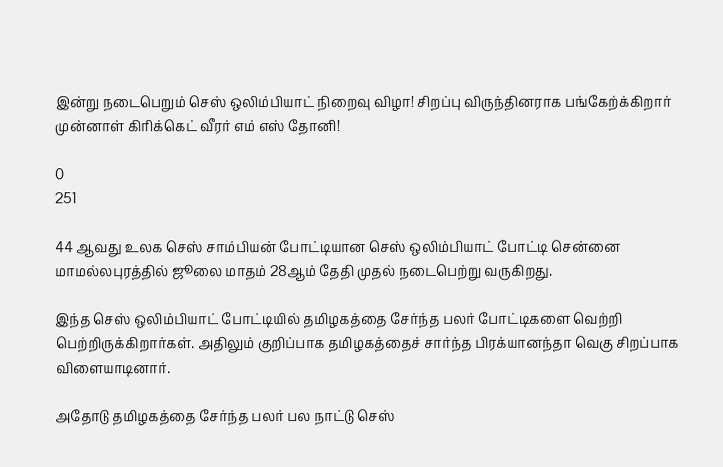இன்று நடைபெறும் செஸ் ஒலிம்பியாட் நிறைவு விழா! சிறப்பு விருந்தினராக பங்கேற்க்கிறார் முன்னாள் கிரிக்கெட் வீரர் எம் எஸ் தோனி!

0
251

44 ஆவது உலக செஸ் சாம்பியன் போட்டியான செஸ் ஒலிம்பியாட் போட்டி சென்னை மாமல்லபுரத்தில் ஜூலை மாதம் 28ஆம் தேதி முதல் நடைபெற்று வருகிறது.

இந்த செஸ் ஒலிம்பியாட் போட்டியில் தமிழகத்தை சேர்ந்த பலர் போட்டிகளை வெற்றி பெற்றிருக்கிறார்கள். அதிலும் குறிப்பாக தமிழகத்தைச் சார்ந்த பிரக்யானந்தா வெகு சிறப்பாக விளையாடினார்.

அதோடு தமிழகத்தை சேர்ந்த பலர் பல நாட்டு செஸ்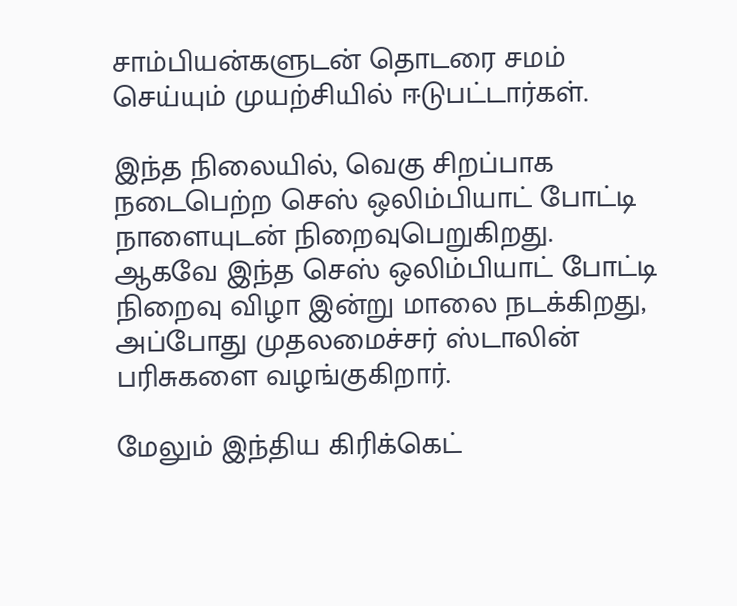சாம்பியன்களுடன் தொடரை சமம் செய்யும் முயற்சியில் ஈடுபட்டார்கள்.

இந்த நிலையில், வெகு சிறப்பாக நடைபெற்ற செஸ் ஒலிம்பியாட் போட்டி நாளையுடன் நிறைவுபெறுகிறது. ஆகவே இந்த செஸ் ஒலிம்பியாட் போட்டி நிறைவு விழா இன்று மாலை நடக்கிறது, அப்போது முதலமைச்சர் ஸ்டாலின் பரிசுகளை வழங்குகிறார்.

மேலும் இந்திய கிரிக்கெட்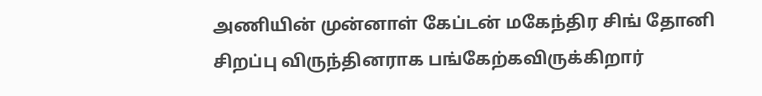அணியின் முன்னாள் கேப்டன் மகேந்திர சிங் தோனி சிறப்பு விருந்தினராக பங்கேற்கவிருக்கிறார்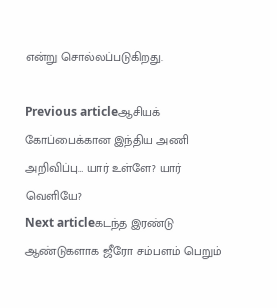என்று சொல்லப்படுகிறது.

Previous articleஆசியக் கோப்பைக்கான இந்திய அணி அறிவிப்பு… யார் உள்ளே? யார் வெளியே?
Next articleகடந்த இரண்டு ஆண்டுகளாக ஜீரோ சம்பளம் பெறும்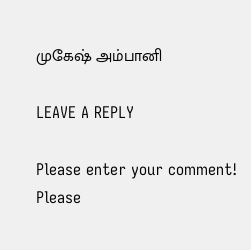முகேஷ் அம்பானி

LEAVE A REPLY

Please enter your comment!
Please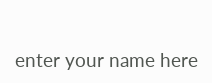enter your name here